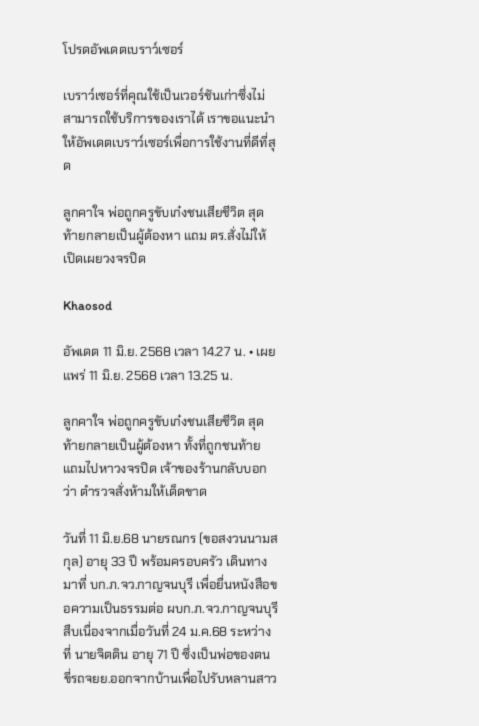โปรดอัพเดตเบราว์เซอร์

เบราว์เซอร์ที่คุณใช้เป็นเวอร์ชันเก่าซึ่งไม่สามารถใช้บริการของเราได้ เราขอแนะนำให้อัพเดตเบราว์เซอร์เพื่อการใช้งานที่ดีที่สุด

ลูกคาใจ พ่อถูกครูขับเก๋งชนเสียชีวิต สุดท้ายกลายเป็นผู้ต้องหา แถม ตร.สั่งไม่ให้เปิดเผยวงจรปิด

Khaosod

อัพเดต 11 มิ.ย. 2568 เวลา 14.27 น. • เผยแพร่ 11 มิ.ย. 2568 เวลา 13.25 น.

ลูกคาใจ พ่อถูกครูขับเก๋งชนเสียชีวิต สุดท้ายกลายเป็นผู้ต้องหา ทั้งที่ถูกชนท้าย แถมไปหาวงจรปิด เจ้าของร้านกลับบอกว่า ตำรวจสั่งห้ามให้เด็ดขาด

วันที่ 11 มิ.ย.68 นายรณกร (ขอสงวนนามสกุล) อายุ 33 ปี พร้อมครอบครัว เดินทางมาที่ บก.ภ.จว.กาญจนบุรี เพื่อยื่นหนังสือขอความเป็นธรรมต่อ ผบก.ภ.จว.กาญจนบุรี สืบเนื่องจากเมื่อวันที่ 24 ม.ค.68 ระหว่างที่ นายจิตติน อายุ 71 ปี ซึ่งเป็นพ่อของตน ขี่รถจยย.ออกจากบ้านเพื่อไปรับหลานสาว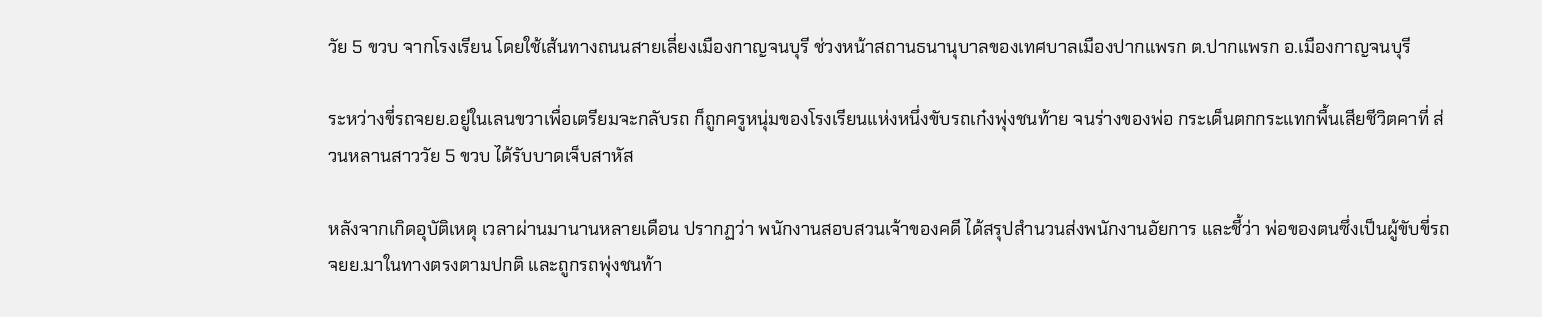วัย 5 ขวบ จากโรงเรียน โดยใช้เส้นทางถนนสายเลี่ยงเมืองกาญจนบุรี ช่วงหน้าสถานธนานุบาลของเทศบาลเมืองปากแพรก ต.ปากแพรก อ.เมืองกาญจนบุรี

ระหว่างขี่รถจยย.อยู่ในเลนขวาเพื่อเตรียมจะกลับรถ ก็ถูกครูหนุ่มของโรงเรียนแห่งหนึ่งขับรถเก๋งพุ่งชนท้าย จนร่างของพ่อ กระเด็นตกกระแทกพื้นเสียชีวิตคาที่ ส่วนหลานสาววัย 5 ขวบ ได้รับบาดเจ็บสาหัส

หลังจากเกิดอุบัติเหตุ เวลาผ่านมานานหลายเดือน ปรากฏว่า พนักงานสอบสวนเจ้าของคดี ได้สรุปสำนวนส่งพนักงานอัยการ และชี้ว่า พ่อของตนซึ่งเป็นผู้ขับขี่รถจยย.มาในทางตรงตามปกติ และถูกรถพุ่งชนท้า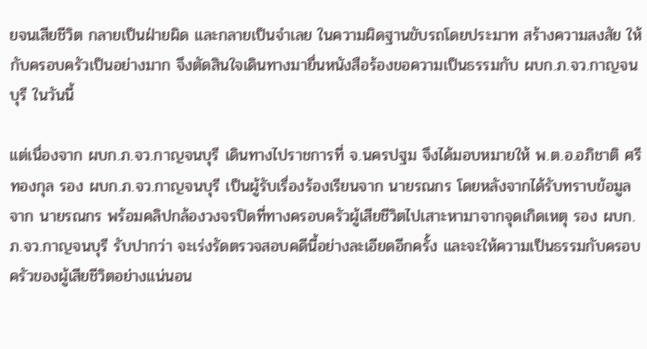ยจนเสียชีวิต กลายเป็นฝ่ายผิด และกลายเป็นจำเลย ในความผิดฐานขับรถโดยประมาท สร้างความสงสัย ให้กับครอบครัวเป็นอย่างมาก จึงตัดสินใจเดินทางมายื่นหนังสือร้องขอความเป็นธรรมกับ ผบก.ภ.จว.กาญจนบุรี ในวันนี้

แต่เนื่องจาก ผบก.ภ.จว.กาญจนบุรี เดินทางไปราชการที่ จ.นครปฐม จึงได้มอบหมายให้ พ.ต.อ.อภิชาติ ศรีทองกุล รอง ผบก.ภ.จว.กาญจนบุรี เป็นผู้รับเรื่องร้องเรียนจาก นายรณกร โดยหลังจากได้รับทราบข้อมูลจาก นายรณกร พร้อมคลิปกล้องวงจรปิดที่ทางครอบครัวผู้เสียชีวิตไปเสาะหามาจากจุดเกิดเหตุ รอง ผบก.ภ.จว.กาญจนบุรี รับปากว่า จะเร่งรัดตรวจสอบคดีนี้อย่างละเอียดอีกครั้ง และจะให้ความเป็นธรรมกับครอบครัวของผู้เสียชีวิตอย่างแน่นอน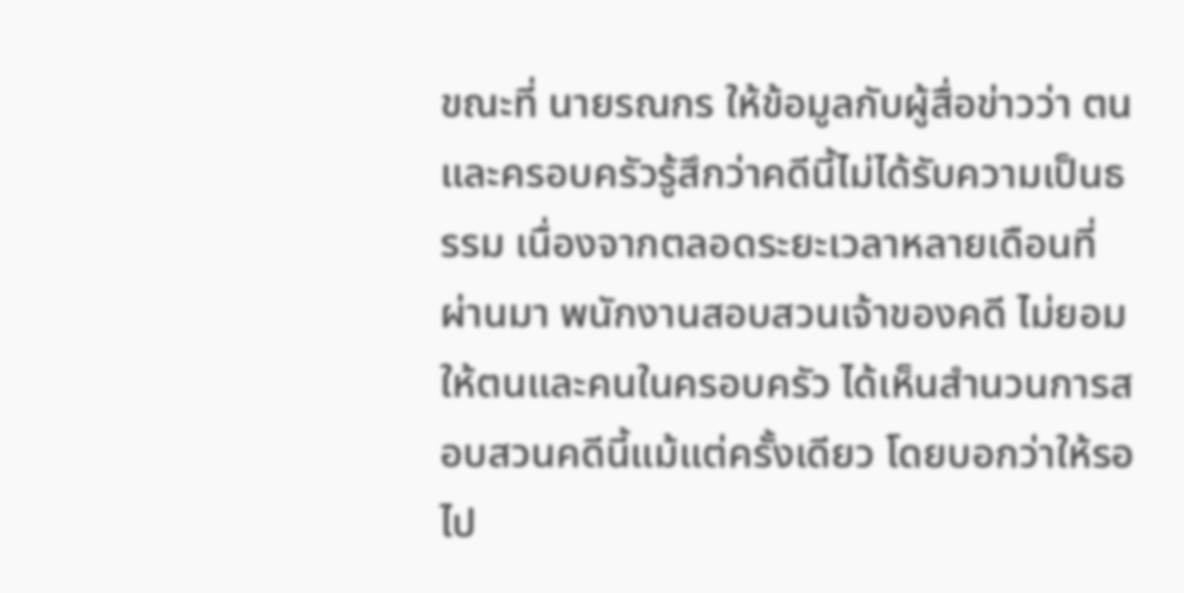ขณะที่ นายรณกร ให้ข้อมูลกับผู้สื่อข่าวว่า ตนและครอบครัวรู้สึกว่าคดีนี้ไม่ได้รับความเป็นธรรม เนื่องจากตลอดระยะเวลาหลายเดือนที่ผ่านมา พนักงานสอบสวนเจ้าของคดี ไม่ยอมให้ตนและคนในครอบครัว ได้เห็นสำนวนการสอบสวนคดีนี้แม้แต่ครั้งเดียว โดยบอกว่าให้รอไป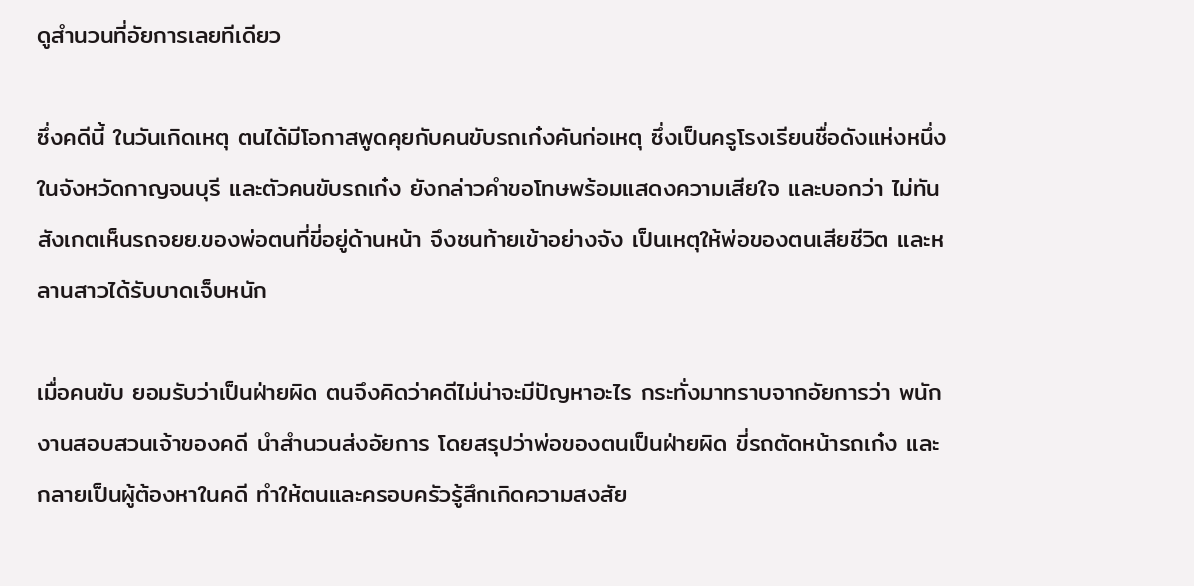ดูสำนวนที่อัยการเลยทีเดียว

ซึ่งคดีนี้ ในวันเกิดเหตุ ตนได้มีโอกาสพูดคุยกับคนขับรถเก๋งคันก่อเหตุ ซึ่งเป็นครูโรงเรียนชื่อดังแห่งหนึ่งในจังหวัดกาญจนบุรี และตัวคนขับรถเก๋ง ยังกล่าวคำขอโทษพร้อมแสดงความเสียใจ และบอกว่า ไม่ทันสังเกตเห็นรถจยย.ของพ่อตนที่ขี่อยู่ด้านหน้า จึงชนท้ายเข้าอย่างจัง เป็นเหตุให้พ่อของตนเสียชีวิต และหลานสาวได้รับบาดเจ็บหนัก

เมื่อคนขับ ยอมรับว่าเป็นฝ่ายผิด ตนจึงคิดว่าคดีไม่น่าจะมีปัญหาอะไร กระทั่งมาทราบจากอัยการว่า พนักงานสอบสวนเจ้าของคดี นำสำนวนส่งอัยการ โดยสรุปว่าพ่อของตนเป็นฝ่ายผิด ขี่รถตัดหน้ารถเก๋ง และกลายเป็นผู้ต้องหาในคดี ทำให้ตนและครอบครัวรู้สึกเกิดความสงสัย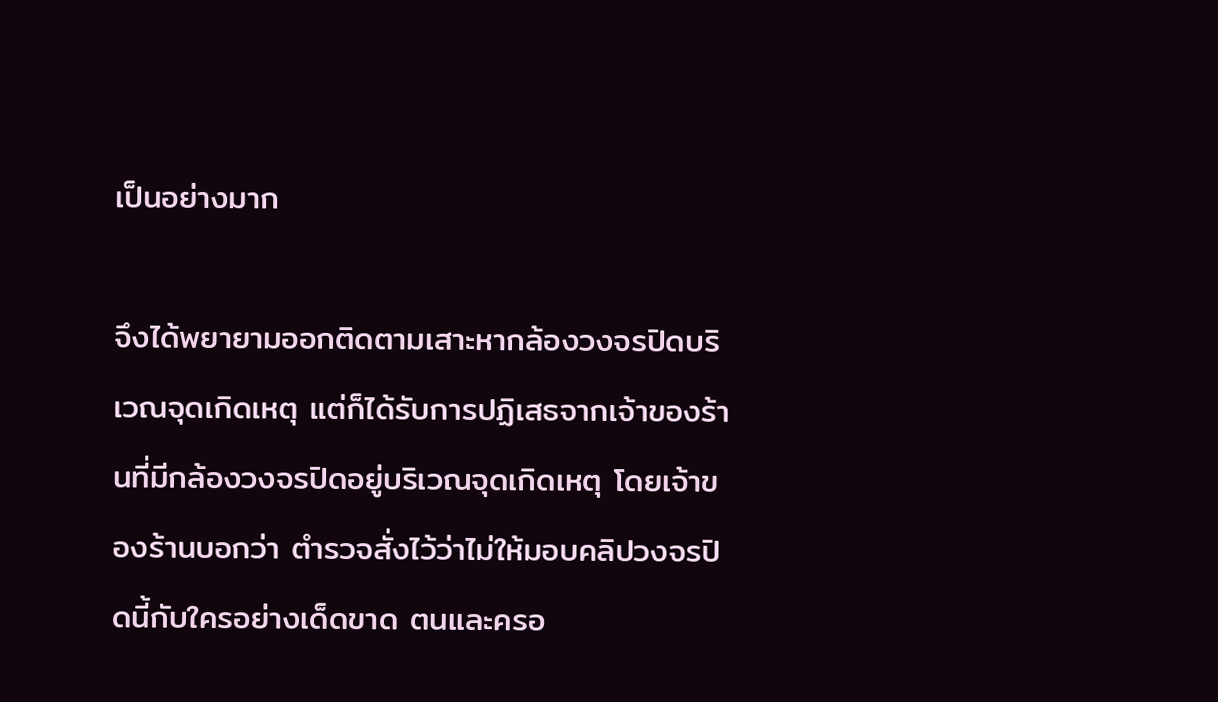เป็นอย่างมาก

จึงได้พยายามออกติดตามเสาะหากล้องวงจรปิดบริเวณจุดเกิดเหตุ แต่ก็ได้รับการปฏิเสธจากเจ้าของร้านที่มีกล้องวงจรปิดอยู่บริเวณจุดเกิดเหตุ โดยเจ้าของร้านบอกว่า ตำรวจสั่งไว้ว่าไม่ให้มอบคลิปวงจรปิดนี้กับใครอย่างเด็ดขาด ตนและครอ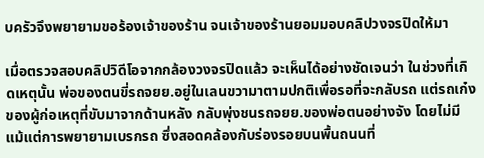บครัวจึงพยายามขอร้องเจ้าของร้าน จนเจ้าของร้านยอมมอบคลิปวงจรปิดให้มา

เมื่อตรวจสอบคลิปวิดีโอจากกล้องวงจรปิดแล้ว จะเห็นได้อย่างชัดเจนว่า ในช่วงที่เกิดเหตุนั้น พ่อของตนขี่รถจยย.อยู่ในเลนขวามาตามปกติเพื่อรอที่จะกลับรถ แต่รถเก๋งของผู้ก่อเหตุที่ขับมาจากด้านหลัง กลับพุ่งชนรถจยย.ของพ่อตนอย่างจัง โดยไม่มีแม้แต่การพยายามเบรกรถ ซึ่งสอดคล้องกับร่องรอยบนพื้นถนนที่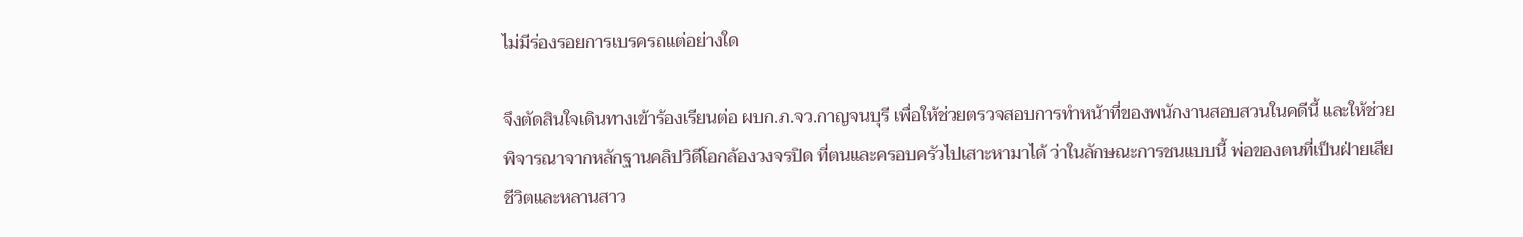ไม่มีร่องรอยการเบรครถแต่อย่างใด

จึงตัดสินใจเดินทางเข้าร้องเรียนต่อ ผบก.ภ.จว.กาญจนบุรี เพื่อให้ช่วยตรวจสอบการทำหน้าที่ของพนักงานสอบสวนในคดีนี้ และให้ช่วยพิจารณาจากหลักฐานคลิปวิดีโอกล้องวงจรปิด ที่ตนและครอบครัวไปเสาะหามาได้ ว่าในลักษณะการชนแบบนี้ พ่อของตนที่เป็นฝ่ายเสียชีวิตและหลานสาว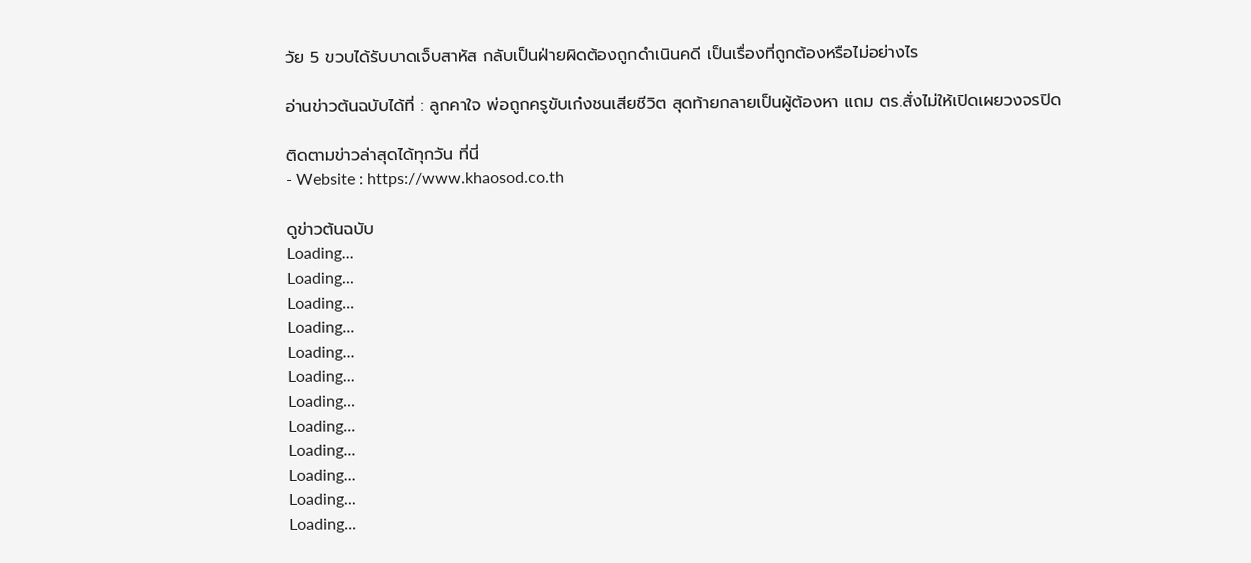วัย 5 ขวบได้รับบาดเจ็บสาหัส กลับเป็นฝ่ายผิดต้องถูกดำเนินคดี เป็นเรื่องที่ถูกต้องหรือไม่อย่างไร

อ่านข่าวต้นฉบับได้ที่ : ลูกคาใจ พ่อถูกครูขับเก๋งชนเสียชีวิต สุดท้ายกลายเป็นผู้ต้องหา แถม ตร.สั่งไม่ให้เปิดเผยวงจรปิด

ติดตามข่าวล่าสุดได้ทุกวัน ที่นี่
- Website : https://www.khaosod.co.th

ดูข่าวต้นฉบับ
Loading...
Loading...
Loading...
Loading...
Loading...
Loading...
Loading...
Loading...
Loading...
Loading...
Loading...
Loading...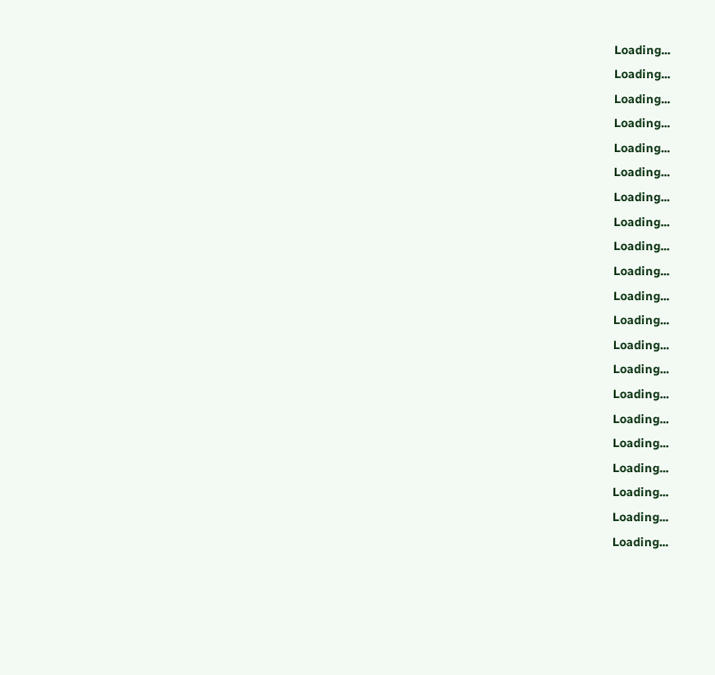Loading...
Loading...
Loading...
Loading...
Loading...
Loading...
Loading...
Loading...
Loading...
Loading...
Loading...
Loading...
Loading...
Loading...
Loading...
Loading...
Loading...
Loading...
Loading...
Loading...
Loading...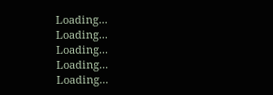Loading...
Loading...
Loading...
Loading...
Loading...